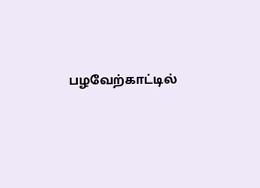பழவேற்காட்டில்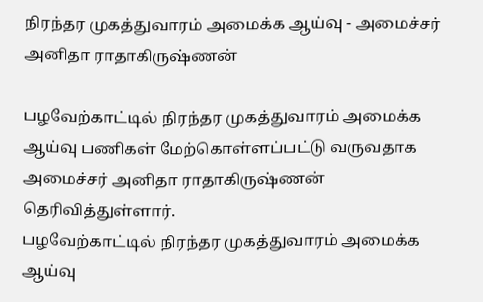நிரந்தர முகத்துவாரம் அமைக்க ஆய்வு - அமைச்சர் அனிதா ராதாகிருஷ்ணன்

பழவேற்காட்டில் நிரந்தர முகத்துவாரம் அமைக்க ஆய்வு பணிகள் மேற்கொள்ளப்பட்டு வருவதாக அமைச்சர் அனிதா ராதாகிருஷ்ணன் தெரிவித்துள்ளார்.
பழவேற்காட்டில் நிரந்தர முகத்துவாரம் அமைக்க ஆய்வு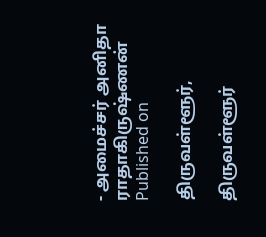- அமைச்சர் அனிதா ராதாகிருஷ்ணன்
Published on

திருவள்ளூர்,

திருவள்ளூர்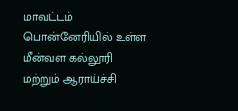மாவட்டம் பொன்னேரியில் உள்ள மீன்வள கல்லூரி மற்றும் ஆராய்ச்சி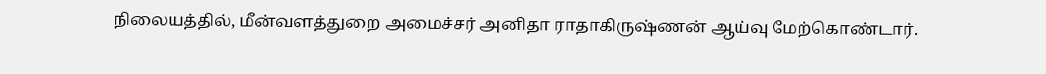நிலையத்தில், மீன்வளத்துறை அமைச்சர் அனிதா ராதாகிருஷ்ணன் ஆய்வு மேற்கொண்டார்.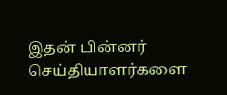இதன் பின்னர் செய்தியாளர்களை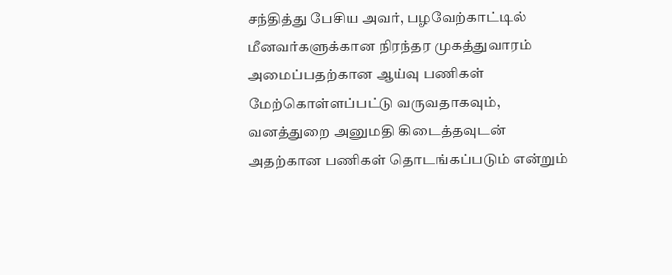சந்தித்து பேசிய அவர், பழவேற்காட்டில் மீனவர்களுக்கான நிரந்தர முகத்துவாரம் அமைப்பதற்கான ஆய்வு பணிகள் மேற்கொள்ளப்பட்டு வருவதாகவும், வனத்துறை அனுமதி கிடைத்தவுடன் அதற்கான பணிகள் தொடங்கப்படும் என்றும்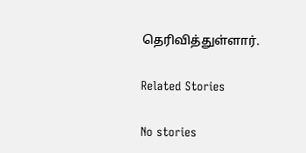தெரிவித்துள்ளார்.

Related Stories

No stories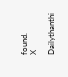found.
X

Dailythanthi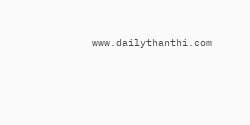www.dailythanthi.com